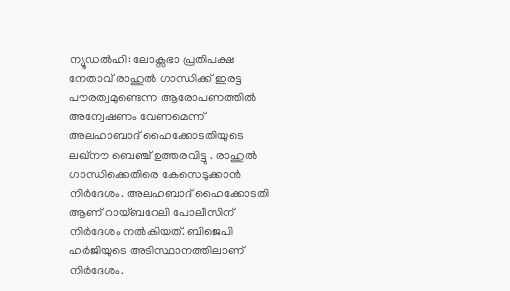ന്യൂഡൽഹി: ലോക്സഭാ പ്രതിപക്ഷ നേതാവ് രാഹുൽ ഗാന്ധിക്ക് ഇരട്ട പൗരത്വമുണ്ടെന്ന ആരോപണത്തിൽ അന്വേഷണം വേണമെന്ന് അലഹാബാദ് ഹൈക്കോടതിയുടെ ലഖ്നൗ ബെഞ്ച് ഉത്തരവിട്ടു . രാഹുൽ ഗാന്ധിക്കെതിരെ കേസെടുക്കാൻ നിർദേശം. അലഹബാദ് ഹൈക്കോടതി ആണ് റായ്ബറേലി പോലീസിന് നിർദേശം നൽകിയത്. ബിജെപി ഹർജിയുടെ അടിസ്ഥാനത്തിലാണ് നിർദേശം.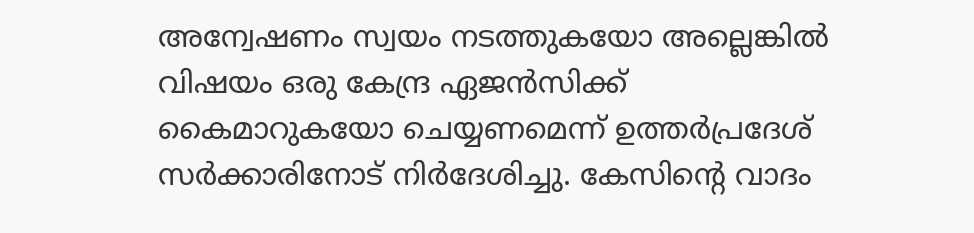അന്വേഷണം സ്വയം നടത്തുകയോ അല്ലെങ്കിൽ വിഷയം ഒരു കേന്ദ്ര ഏജൻസിക്ക് കൈമാറുകയോ ചെയ്യണമെന്ന് ഉത്തർപ്രദേശ് സർക്കാരിനോട് നിർദേശിച്ചു. കേസിന്റെ വാദം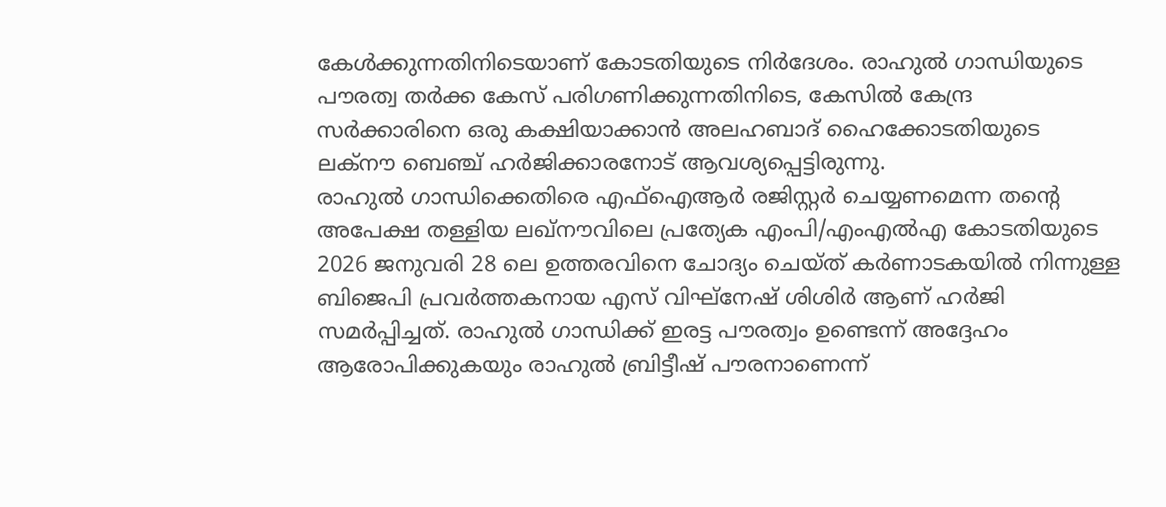കേൾക്കുന്നതിനിടെയാണ് കോടതിയുടെ നിർദേശം. രാഹുൽ ഗാന്ധിയുടെ പൗരത്വ തർക്ക കേസ് പരിഗണിക്കുന്നതിനിടെ, കേസിൽ കേന്ദ്ര സർക്കാരിനെ ഒരു കക്ഷിയാക്കാൻ അലഹബാദ് ഹൈക്കോടതിയുടെ ലക്നൗ ബെഞ്ച് ഹർജിക്കാരനോട് ആവശ്യപ്പെട്ടിരുന്നു.
രാഹുൽ ഗാന്ധിക്കെതിരെ എഫ്ഐആർ രജിസ്റ്റർ ചെയ്യണമെന്ന തന്റെ അപേക്ഷ തള്ളിയ ലഖ്നൗവിലെ പ്രത്യേക എംപി/എംഎൽഎ കോടതിയുടെ 2026 ജനുവരി 28 ലെ ഉത്തരവിനെ ചോദ്യം ചെയ്ത് കർണാടകയിൽ നിന്നുള്ള ബിജെപി പ്രവർത്തകനായ എസ് വിഘ്നേഷ് ശിശിർ ആണ് ഹർജി സമർപ്പിച്ചത്. രാഹുൽ ഗാന്ധിക്ക് ഇരട്ട പൗരത്വം ഉണ്ടെന്ന് അദ്ദേഹം ആരോപിക്കുകയും രാഹുൽ ബ്രിട്ടീഷ് പൗരനാണെന്ന്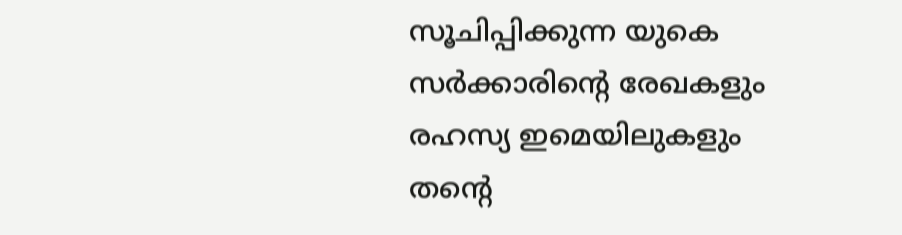സൂചിപ്പിക്കുന്ന യുകെ സർക്കാരിന്റെ രേഖകളും രഹസ്യ ഇമെയിലുകളും തന്റെ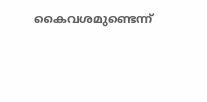കൈവശമുണ്ടെന്ന്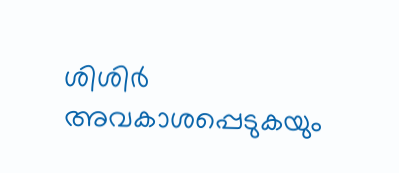ശിശിർ അവകാശപ്പെടുകയും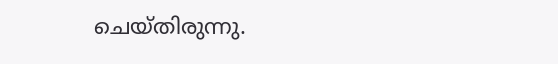ചെയ്തിരുന്നു.